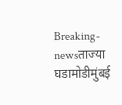Breaking-newsताज्या घडामोडीमुंबई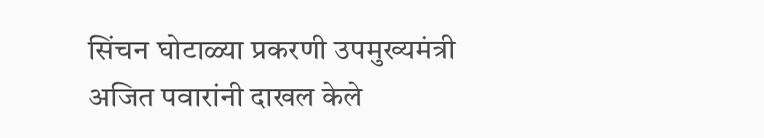सिंचन घोटाळ्या प्रकरणी उपमुख्यमंत्री अजित पवारांनी दाखल केले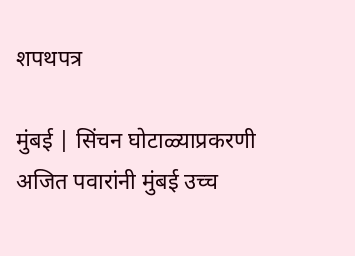शपथपत्र

मुंबई | सिंचन घोटाळ्याप्रकरणी अजित पवारांनी मुंबई उच्च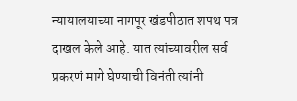न्यायालयाच्या नागपूर खंडपीठात शपथ पत्र दाखल केले आहे. यात त्यांच्यावरील सर्व प्रकरणं मागे घेण्याची विनंती त्यांनी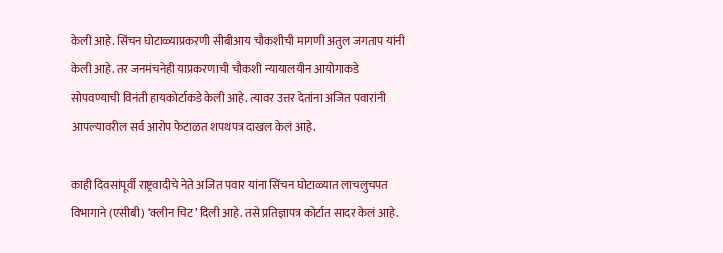केली आहे. सिंचन घोटाळ्याप्रकरणी सीबीआय चौकशीची मागणी अतुल जगताप यांनी केली आहे. तर जनमंचनेही याप्रकरणाची चौकशी न्यायालयीन आयोगाकडे सोपवण्याची विनंती हायकोर्टाकडे केली आहे. त्यावर उत्तर देतांना अजित पवारांनी आपल्यावरील सर्व आरोप फेटाळत शपथपत्र दाखल केलं आहे.

काही दिवसांपूर्वी राष्ट्रवादीचे नेते अजित पवार यांना सिंचन घोटाळ्यात लाचलुचपत विभागाने (एसीबी) ‘क्लीन चिट’ दिली आहे. तसे प्रतिज्ञापत्र कोर्टात सादर केलं आहे.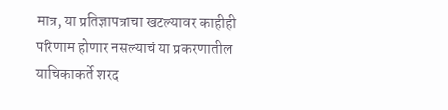मात्र, या प्रतिज्ञापत्राचा खटल्यावर काहीही परिणाम होणार नसल्याचं या प्रकरणातील याचिकाकर्ते शरद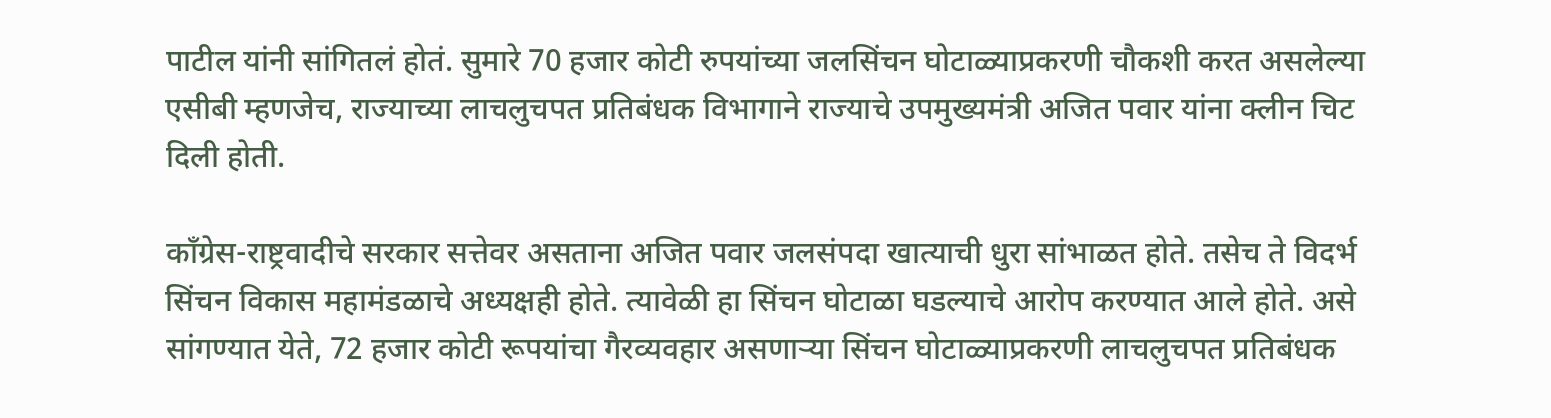पाटील यांनी सांगितलं होतं. सुमारे 70 हजार कोटी रुपयांच्या जलसिंचन घोटाळ्याप्रकरणी चौकशी करत असलेल्या एसीबी म्हणजेच, राज्याच्या लाचलुचपत प्रतिबंधक विभागाने राज्याचे उपमुख्यमंत्री अजित पवार यांना क्लीन चिट दिली होती.

काँग्रेस-राष्ट्रवादीचे सरकार सत्तेवर असताना अजित पवार जलसंपदा खात्याची धुरा सांभाळत होते. तसेच ते विदर्भ सिंचन विकास महामंडळाचे अध्यक्षही होते. त्यावेळी हा सिंचन घोटाळा घडल्याचे आरोप करण्यात आले होते. असे सांगण्यात येते, 72 हजार कोटी रूपयांचा गैरव्यवहार असणाऱ्या सिंचन घोटाळ्याप्रकरणी लाचलुचपत प्रतिबंधक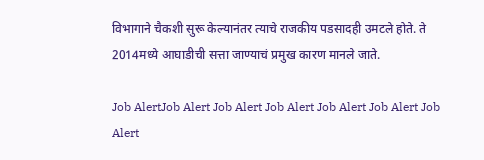विभागाने चैकशी सुरू केल्यानंतर त्याचे राजकीय पडसादही उमटले होते. ते 2014मध्ये आघाडीची सत्ता जाण्याचं प्रमुख कारण मानले जाते.

Job AlertJob Alert Job Alert Job Alert Job Alert Job Alert Job Alert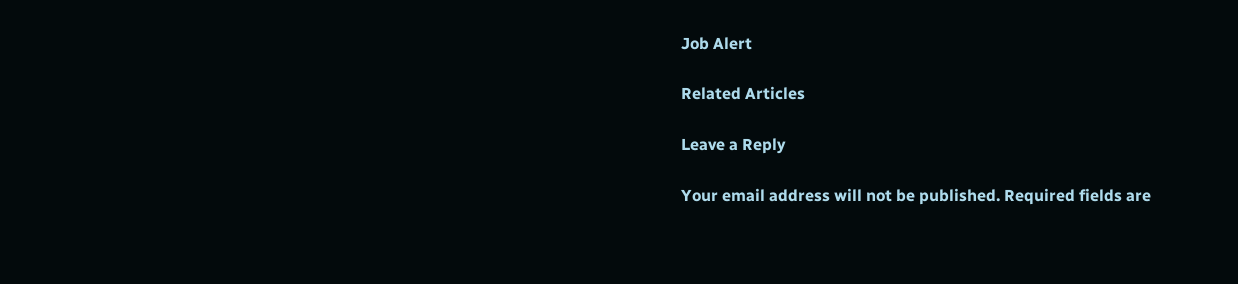Job Alert

Related Articles

Leave a Reply

Your email address will not be published. Required fields are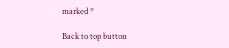marked *

Back to top button